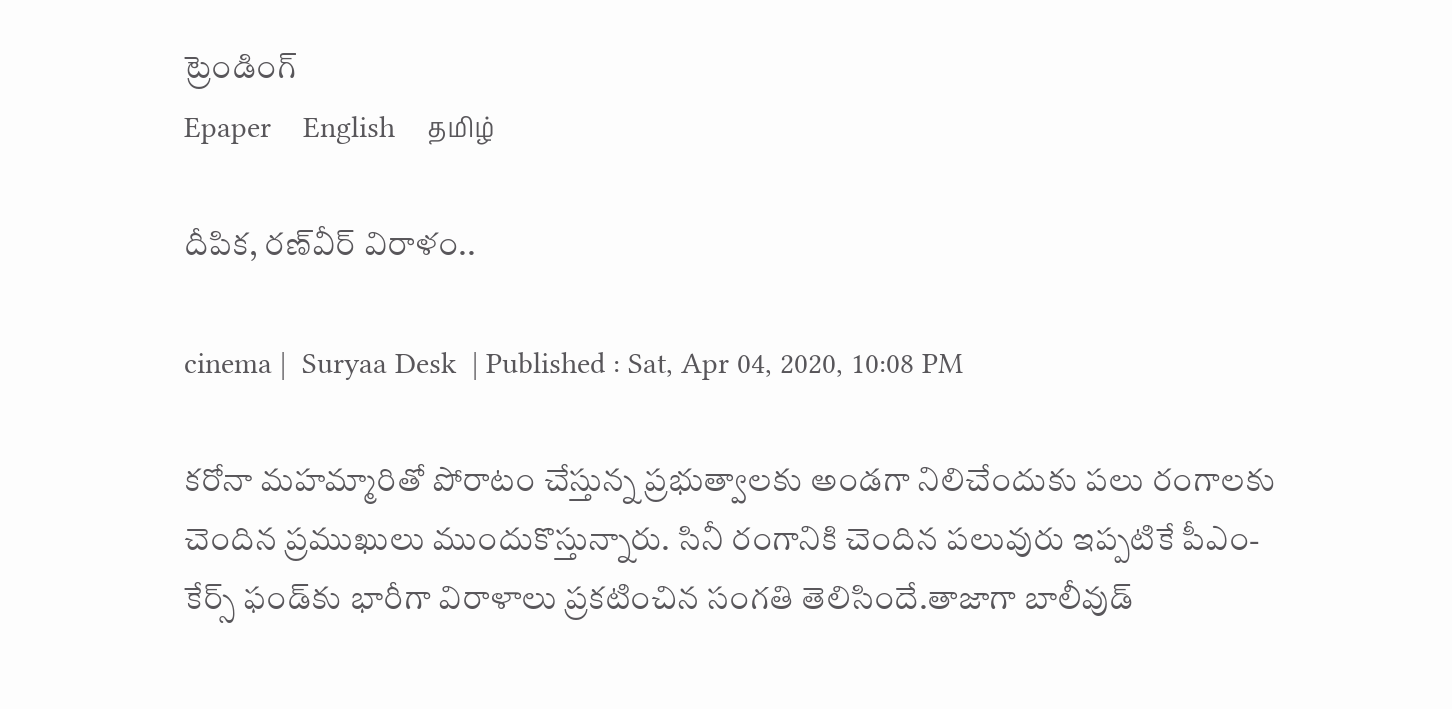ట్రెండింగ్
Epaper    English    தமிழ்

దీపిక, రణ్‌వీర్ విరాళం..

cinema |  Suryaa Desk  | Published : Sat, Apr 04, 2020, 10:08 PM

కరోనా మహమ్మారితో పోరాటం చేస్తున్న ప్రభుత్వాలకు అండగా నిలిచేందుకు పలు రంగాలకు చెందిన ప్రముఖులు ముందుకొస్తున్నారు. సినీ రంగానికి చెందిన పలువురు ఇప్పటికే పీఎం-కేర్స్‌ ఫండ్‌కు భారీగా విరాళాలు ప్రకటించిన సంగతి తెలిసిందే.తాజాగా బాలీవుడ్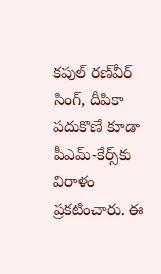కపుల్ రణ్‌వీర్ సింగ్, దీపికా పదుకొణే కూడా పీఎమ్-కేర్స్‌కు విరాళం ప్రకటించారు. ఈ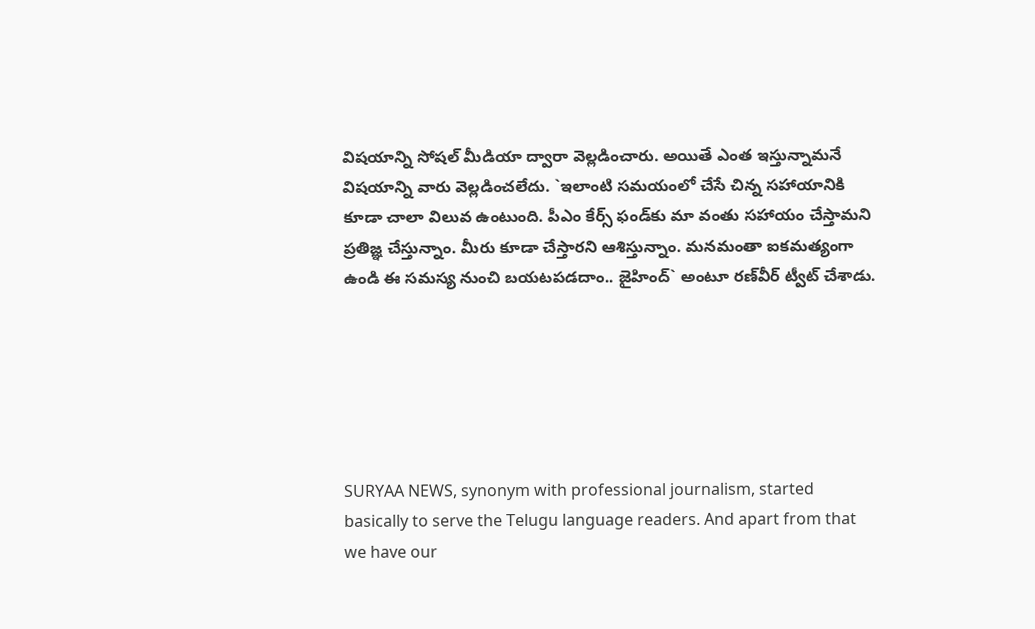విషయాన్ని సోషల్ మీడియా ద్వారా వెల్లడించారు. అయితే ఎంత ఇస్తున్నామనే విషయాన్ని వారు వెల్లడించలేదు. `ఇలాంటి సమయంలో చేసే చిన్న సహాయానికి కూడా చాలా విలువ ఉంటుంది. పీఎం కేర్స్ ఫండ్‌కు మా వంతు సహాయం చేస్తామని ప్రతిజ్ఞ చేస్తున్నాం. మీరు కూడా చేస్తారని ఆశిస్తున్నాం. మనమంతా ఐకమత్యంగా ఉండి ఈ సమస్య నుంచి బయటపడదాం.. జైహింద్` అంటూ రణ్‌వీర్ ట్వీట్ చేశాడు.






SURYAA NEWS, synonym with professional journalism, started basically to serve the Telugu language readers. And apart from that we have our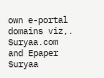own e-portal domains viz,. Suryaa.com and Epaper Suryaa